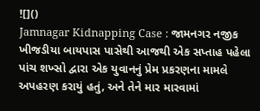![]()
Jamnagar Kidnapping Case : જામનગર નજીક ખીજડીયા બાયપાસ પાસેથી આજથી એક સપ્તાહ પહેલા પાંચ શખ્સો દ્વારા એક યુવાનનું પ્રેમ પ્રકરણના મામલે અપહરણ કરાયું હતું, અને તેને માર મારવામાં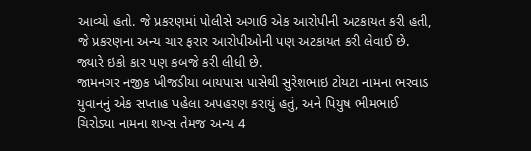આવ્યો હતો. જે પ્રકરણમાં પોલીસે અગાઉ એક આરોપીની અટકાયત કરી હતી, જે પ્રકરણના અન્ય ચાર ફરાર આરોપીઓની પણ અટકાયત કરી લેવાઈ છે. જ્યારે ઇકો કાર પણ કબજે કરી લીધી છે.
જામનગર નજીક ખીજડીયા બાયપાસ પાસેથી સુરેશભાઇ ટોયટા નામના ભરવાડ યુવાનનું એક સપ્તાહ પહેલા અપહરણ કરાયું હતું, અને પિયુષ ભીમભાઈ ચિરોડ્યા નામના શખ્સ તેમજ અન્ય 4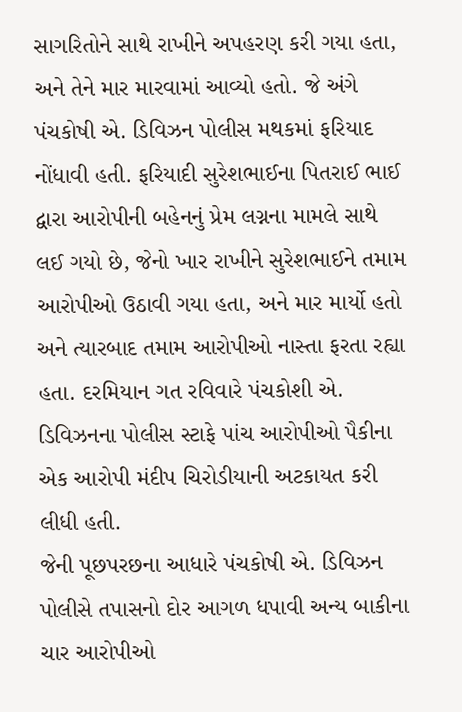સાગરિતોને સાથે રાખીને અપહરણ કરી ગયા હતા, અને તેને માર મારવામાં આવ્યો હતો. જે અંગે પંચકોષી એ. ડિવિઝન પોલીસ મથકમાં ફરિયાદ નોંધાવી હતી. ફરિયાદી સુરેશભાઈના પિતરાઈ ભાઈ દ્વારા આરોપીની બહેનનું પ્રેમ લગ્નના મામલે સાથે લઈ ગયો છે, જેનો ખાર રાખીને સુરેશભાઈને તમામ આરોપીઓ ઉઠાવી ગયા હતા, અને માર માર્યો હતો અને ત્યારબાદ તમામ આરોપીઓ નાસ્તા ફરતા રહ્યા હતા. દરમિયાન ગત રવિવારે પંચકોશી એ. ડિવિઝનના પોલીસ સ્ટાફે પાંચ આરોપીઓ પૈકીના એક આરોપી મંદીપ ચિરોડીયાની અટકાયત કરી લીધી હતી.
જેની પૂછપરછના આધારે પંચકોષી એ. ડિવિઝન પોલીસે તપાસનો દોર આગળ ધપાવી અન્ય બાકીના ચાર આરોપીઓ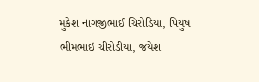મુકેશ નાગજીભાઈ ચિરોડિયા, પિયુષ ભીમભાઇ ચીરોડીયા, જયેશ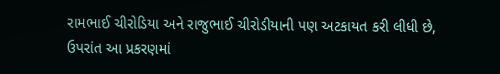રામભાઈ ચીરોડિયા અને રાજુભાઈ ચીરોડીયાની પણ અટકાયત કરી લીધી છે, ઉપરાંત આ પ્રકરણમાં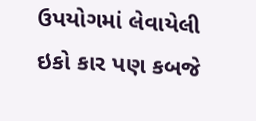ઉપયોગમાં લેવાયેલી ઇકો કાર પણ કબજે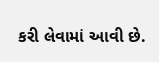કરી લેવામાં આવી છે.